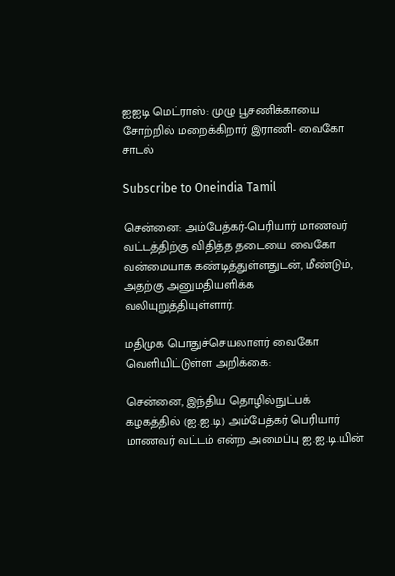ஐஐடி மெட்ராஸ்: முழு பூசணிக்காயை சோற்றில் மறைக்கிறார் இராணி- வைகோ சாடல்

Subscribe to Oneindia Tamil

சென்னை: அம்பேத்கர்-பெரியார் மாணவர் வட்டத்திற்கு விதித்த தடையை வைகோ வன்மையாக கண்டித்துள்ளதுடன், மீண்டும், அதற்கு அனுமதியளிக்க வலியுறுத்தியுள்ளார்.

மதிமுக பொதுச்செயலாளர் வைகோ வெளியிட்டுள்ள அறிக்கை:

சென்னை, இந்திய தொழில்நுட்பக் கழகத்தில் (ஐ.ஐ.டி) அம்பேத்கர் பெரியார் மாணவர் வட்டம் என்ற அமைப்பு ஐ.ஐ.டி.யின்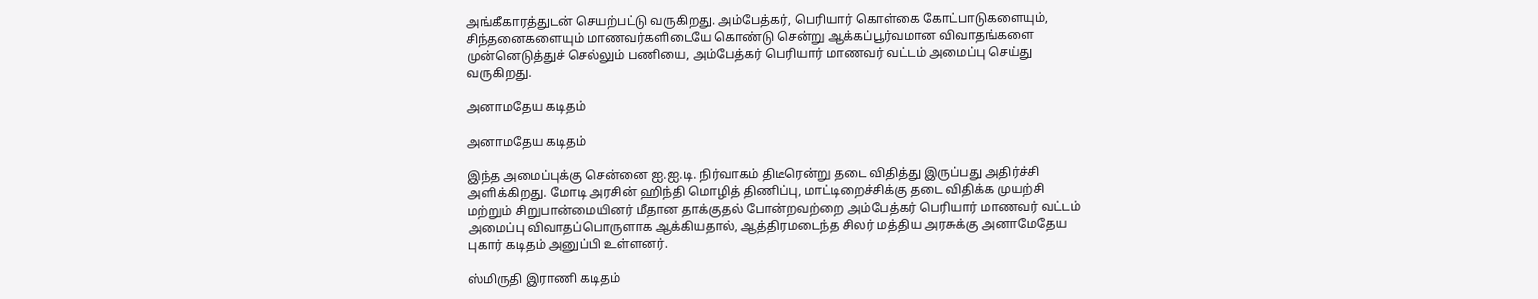அங்கீகாரத்துடன் செயற்பட்டு வருகிறது. அம்பேத்கர், பெரியார் கொள்கை கோட்பாடுகளையும், சிந்தனைகளையும் மாணவர்களிடையே கொண்டு சென்று ஆக்கப்பூர்வமான விவாதங்களை முன்னெடுத்துச் செல்லும் பணியை, அம்பேத்கர் பெரியார் மாணவர் வட்டம் அமைப்பு செய்து வருகிறது.

அனாமதேய கடிதம்

அனாமதேய கடிதம்

இந்த அமைப்புக்கு சென்னை ஐ.ஐ.டி. நிர்வாகம் திடீரென்று தடை விதித்து இருப்பது அதிர்ச்சி அளிக்கிறது. மோடி அரசின் ஹிந்தி மொழித் திணிப்பு, மாட்டிறைச்சிக்கு தடை விதிக்க முயற்சி மற்றும் சிறுபான்மையினர் மீதான தாக்குதல் போன்றவற்றை அம்பேத்கர் பெரியார் மாணவர் வட்டம் அமைப்பு விவாதப்பொருளாக ஆக்கியதால், ஆத்திரமடைந்த சிலர் மத்திய அரசுக்கு அனாமேதேய புகார் கடிதம் அனுப்பி உள்ளனர்.

ஸ்மிருதி இராணி கடிதம்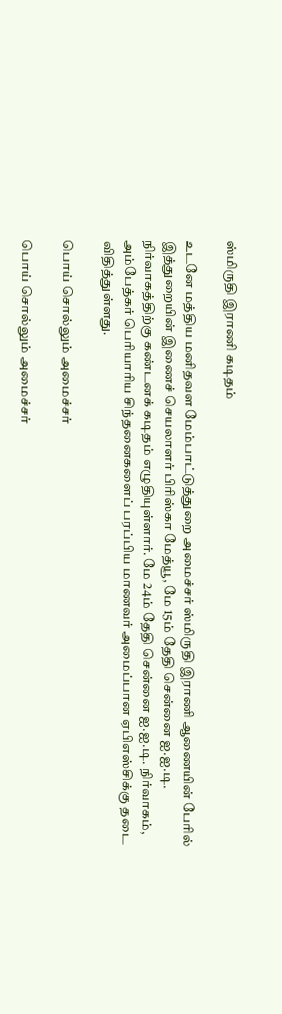ஸ்மிருதி இராணி கடிதம்

உடனே மத்திய மனிதவள மேம்பாட்டுத்துறை அமைச்சர் ஸ்மிருதி இராணி ஆணையின் பேரில் இத்துறையின் இணைச் செயலாளர் பிரிஸ்கா மேத்யூ, மே 15ம் தேதி சென்னை ஐ.ஐ.டி. நிர்வாகத்திற்கு கண்டனக் கடிதம் எழுதியுள்ளார். மே 24ம் தேதி சென்னை ஐ.ஐ.டி. நிர்வாகம், அம்பேத்கர் பெரியாரிய சிந்தனைகளைப் பரப்பிய மாணவர் அமைப்பான ஏபிஎஸ்சிக்கு தடை விதித்துள்ளது.

பொய் சொல்லும் அமைச்சர்

பொய் சொல்லும் அமைச்சர்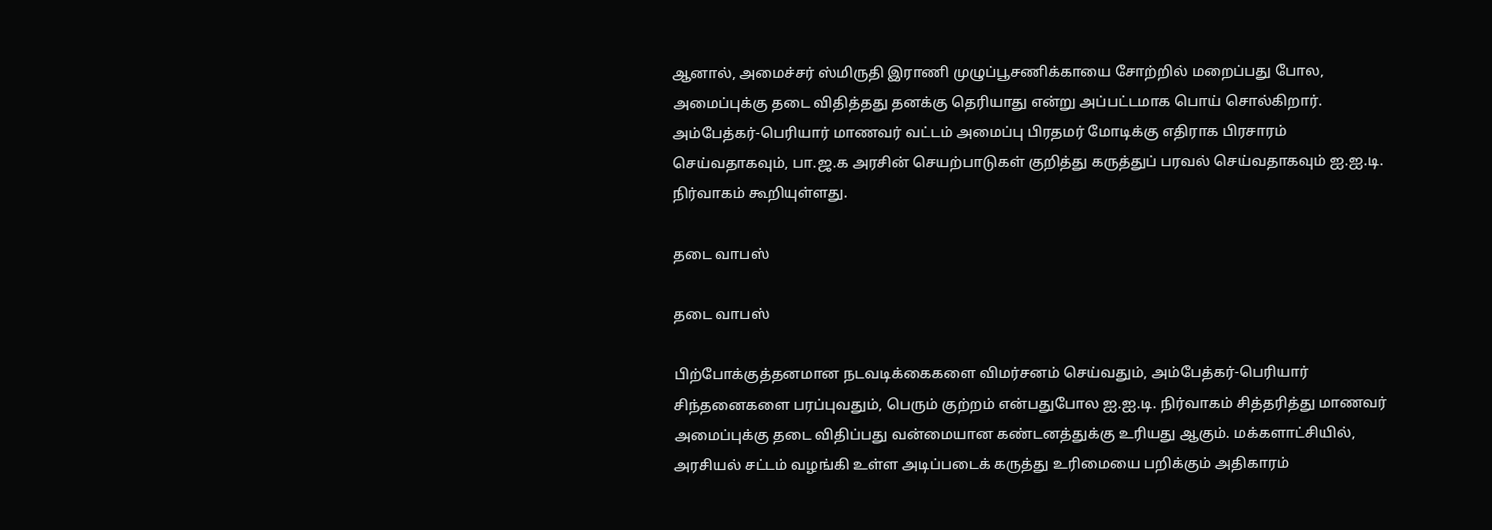ஆனால், அமைச்சர் ஸ்மிருதி இராணி முழுப்பூசணிக்காயை சோற்றில் மறைப்பது போல, அமைப்புக்கு தடை விதித்தது தனக்கு தெரியாது என்று அப்பட்டமாக பொய் சொல்கிறார். அம்பேத்கர்-பெரியார் மாணவர் வட்டம் அமைப்பு பிரதமர் மோடிக்கு எதிராக பிரசாரம் செய்வதாகவும், பா.ஜ.க அரசின் செயற்பாடுகள் குறித்து கருத்துப் பரவல் செய்வதாகவும் ஐ.ஐ.டி. நிர்வாகம் கூறியுள்ளது.

தடை வாபஸ்

தடை வாபஸ்

பிற்போக்குத்தனமான நடவடிக்கைகளை விமர்சனம் செய்வதும், அம்பேத்கர்-பெரியார் சிந்தனைகளை பரப்புவதும், பெரும் குற்றம் என்பதுபோல ஐ.ஐ.டி. நிர்வாகம் சித்தரித்து மாணவர் அமைப்புக்கு தடை விதிப்பது வன்மையான கண்டனத்துக்கு உரியது ஆகும். மக்களாட்சியில், அரசியல் சட்டம் வழங்கி உள்ள அடிப்படைக் கருத்து உரிமையை பறிக்கும் அதிகாரம்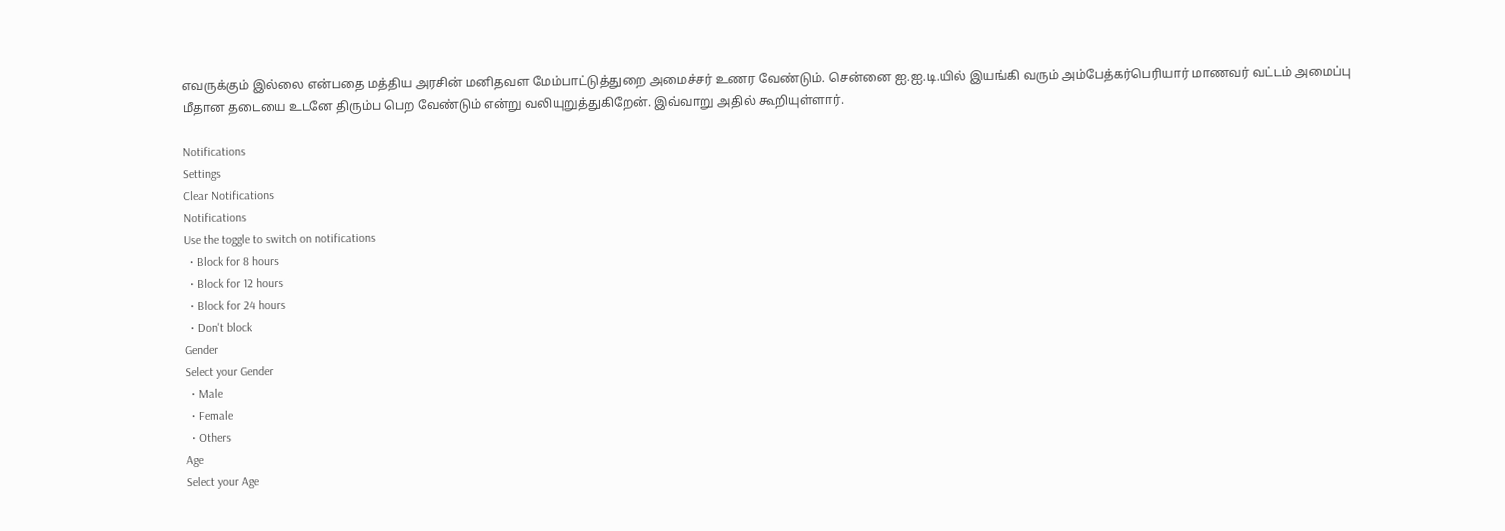எவருக்கும் இல்லை என்பதை மத்திய அரசின் மனிதவள மேம்பாட்டுத்துறை அமைச்சர் உணர வேண்டும். சென்னை ஐ.ஐ.டி.யில் இயங்கி வரும் அம்பேத்கர்பெரியார் மாணவர் வட்டம் அமைப்பு மீதான தடையை உடனே திரும்ப பெற வேண்டும் என்று வலியுறுத்துகிறேன். இவ்வாறு அதில் கூறியுள்ளார்.

Notifications
Settings
Clear Notifications
Notifications
Use the toggle to switch on notifications
  • Block for 8 hours
  • Block for 12 hours
  • Block for 24 hours
  • Don't block
Gender
Select your Gender
  • Male
  • Female
  • Others
Age
Select your Age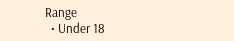Range
  • Under 18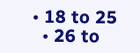• 18 to 25
  • 26 to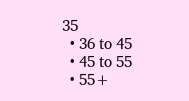35
  • 36 to 45
  • 45 to 55
  • 55+